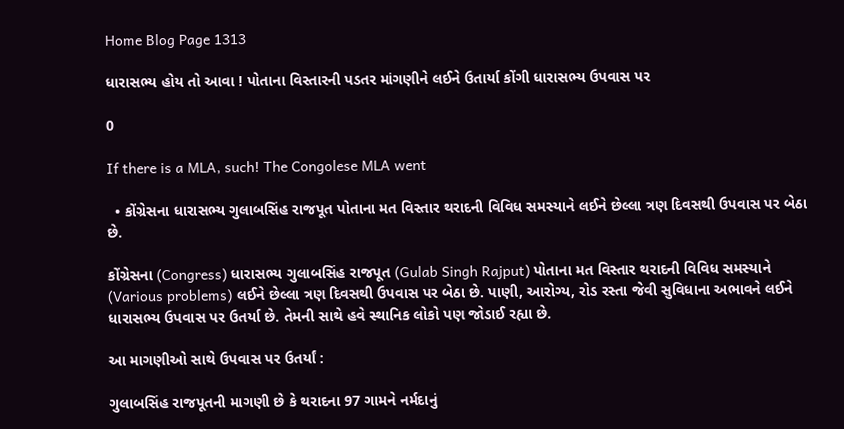Home Blog Page 1313

ધારાસભ્ય હોય તો આવા ! પોતાના વિસ્તારની પડતર માંગણીને લઈને ઉતાર્યા કોંગી ધારાસભ્ય ઉપવાસ પર

0

If there is a MLA, such! The Congolese MLA went

  • કોંગ્રેસના ધારાસભ્ય ગુલાબસિંહ રાજપૂત પોતાના મત વિસ્તાર થરાદની વિવિધ સમસ્યાને લઈને છેલ્લા ત્રણ દિવસથી ઉપવાસ પર બેઠા છે.

કોંગ્રેસના (Congress) ધારાસભ્ય ગુલાબસિંહ રાજપૂત (Gulab Singh Rajput) પોતાના મત વિસ્તાર થરાદની વિવિધ સમસ્યાને (Various problems) લઈને છેલ્લા ત્રણ દિવસથી ઉપવાસ પર બેઠા છે. પાણી, આરોગ્ય, રોડ રસ્તા જેવી સુવિધાના અભાવને લઈને ધારાસભ્ય ઉપવાસ પર ઉતર્યા છે. તેમની સાથે હવે સ્થાનિક લોકો પણ જોડાઈ રહ્યા છે.

આ માગણીઓ સાથે ઉપવાસ પર ઉતર્યાં :

ગુલાબસિંહ રાજપૂતની માગણી છે કે થરાદના 97 ગામને નર્મદાનું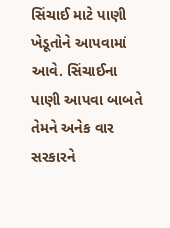સિંચાઈ માટે પાણી ખેડૂતોને આપવામાં આવે. સિંચાઈના પાણી આપવા બાબતે તેમને અનેક વાર સરકારને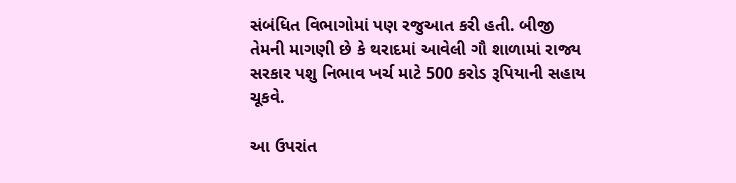સંબંધિત વિભાગોમાં પણ રજુઆત કરી હતી. બીજી તેમની માગણી છે કે થરાદમાં આવેલી ગૌ શાળામાં રાજ્ય સરકાર પશુ નિભાવ ખર્ચ માટે 500 કરોડ રૂપિયાની સહાય ચૂકવે.

આ ઉપરાંત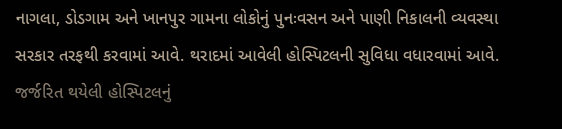નાગલા, ડોડગામ અને ખાનપુર ગામના લોકોનું પુનઃવસન અને પાણી નિકાલની વ્યવસ્થા સરકાર તરફથી કરવામાં આવે. થરાદમાં આવેલી હોસ્પિટલની સુવિધા વધારવામાં આવે. જર્જરિત થયેલી હોસ્પિટલનું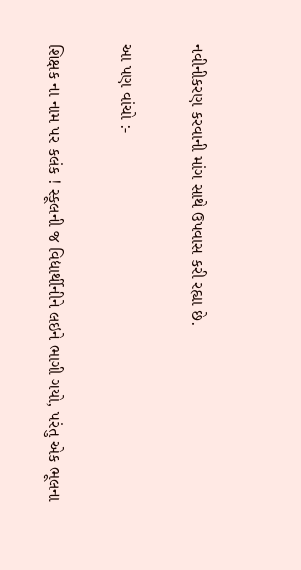નવીનીકરણ કરવાની માંગ સાથે ઉપવાસ કરી રહ્યા છે.

આ પણ વાંચો :-

શિક્ષક ના નામ પર કલંક ! સ્કૂલની જ વિદ્યાર્થીનીને લઇને ભાગી ગયો, પરંતુ એક ભૂલના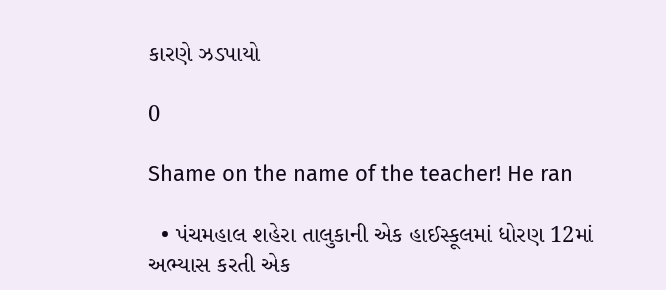કારણે ઝડપાયો

0

Shame on the name of the teacher! He ran

  • પંચમહાલ શહેરા તાલુકાની એક હાઈસ્કૂલમાં ધોરણ 12માં અભ્યાસ કરતી એક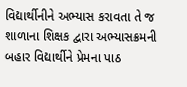વિદ્યાર્થીનીને અભ્યાસ કરાવતા તે જ શાળાના શિક્ષક દ્વારા અભ્યાસક્રમની બહાર વિદ્યાર્થીને પ્રેમના પાઠ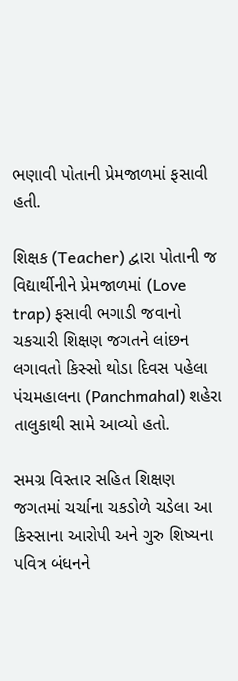ભણાવી પોતાની પ્રેમજાળમાં ફસાવી હતી.

શિક્ષક (Teacher) દ્વારા પોતાની જ વિદ્યાર્થીનીને પ્રેમજાળમાં (Love trap) ફસાવી ભગાડી જવાનો ચકચારી શિક્ષણ જગતને લાંછન લગાવતો કિસ્સો થોડા દિવસ પહેલા પંચમહાલના (Panchmahal) શહેરા તાલુકાથી સામે આવ્યો હતો.

સમગ્ર વિસ્તાર સહિત શિક્ષણ જગતમાં ચર્ચાના ચકડોળે ચડેલા આ કિસ્સાના આરોપી અને ગુરુ શિષ્યના પવિત્ર બંધનને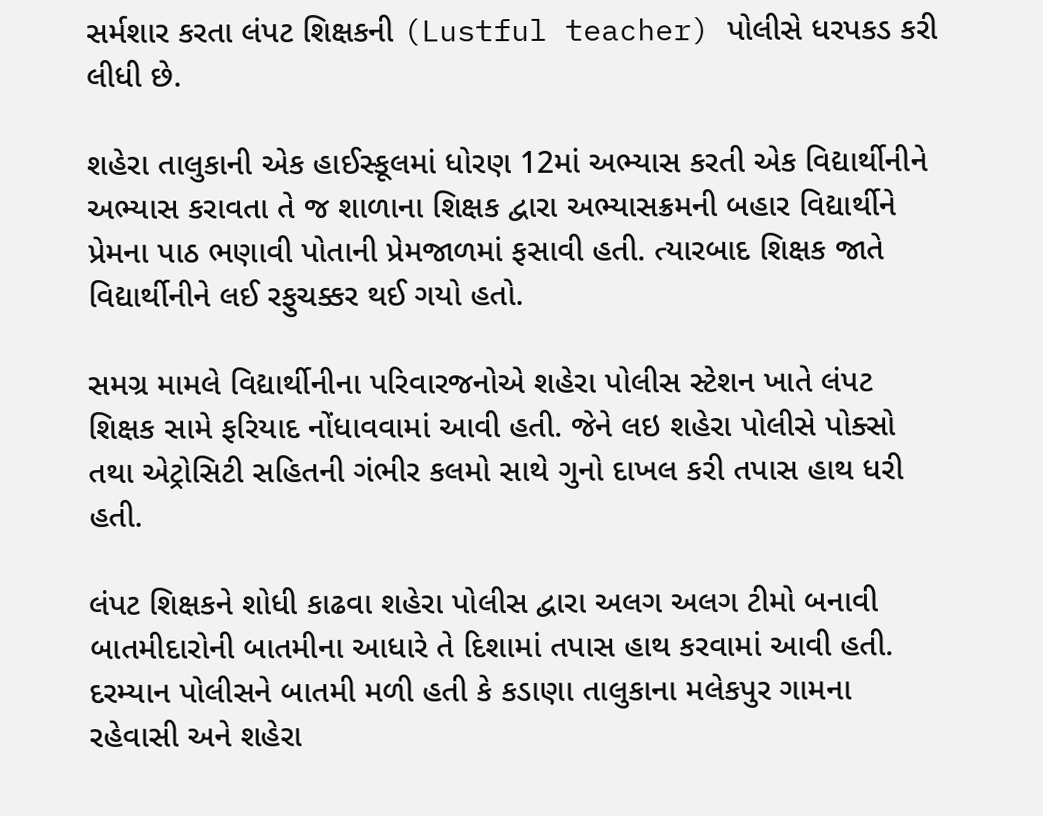સર્મશાર કરતા લંપટ શિક્ષકની (Lustful teacher) પોલીસે ધરપકડ કરી લીધી છે.

શહેરા તાલુકાની એક હાઈસ્કૂલમાં ધોરણ 12માં અભ્યાસ કરતી એક વિદ્યાર્થીનીને અભ્યાસ કરાવતા તે જ શાળાના શિક્ષક દ્વારા અભ્યાસક્રમની બહાર વિદ્યાર્થીને પ્રેમના પાઠ ભણાવી પોતાની પ્રેમજાળમાં ફસાવી હતી. ત્યારબાદ શિક્ષક જાતે વિદ્યાર્થીનીને લઈ રફુચક્કર થઈ ગયો હતો.

સમગ્ર મામલે વિદ્યાર્થીનીના પરિવારજનોએ શહેરા પોલીસ સ્ટેશન ખાતે લંપટ શિક્ષક સામે ફરિયાદ નોંધાવવામાં આવી હતી. જેને લઇ શહેરા પોલીસે પોક્સો તથા એટ્રોસિટી સહિતની ગંભીર કલમો સાથે ગુનો દાખલ કરી તપાસ હાથ ધરી હતી.

લંપટ શિક્ષકને શોધી કાઢવા શહેરા પોલીસ દ્વારા અલગ અલગ ટીમો બનાવી બાતમીદારોની બાતમીના આધારે તે દિશામાં તપાસ હાથ કરવામાં આવી હતી. દરમ્યાન પોલીસને બાતમી મળી હતી કે કડાણા તાલુકાના મલેકપુર ગામના રહેવાસી અને શહેરા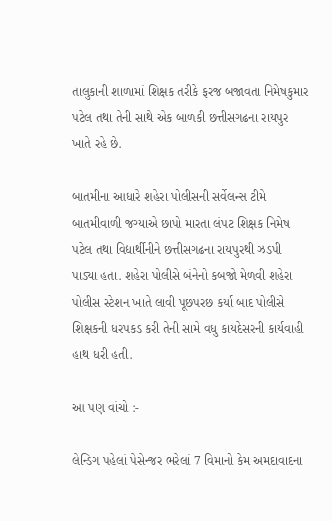તાલુકાની શાળામાં શિક્ષક તરીકે ફરજ બજાવતા નિમેષકુમાર પટેલ તથા તેની સાથે એક બાળકી છત્તીસગઢના રાયપુર ખાતે રહે છે.

બાતમીના આધારે શહેરા પોલીસની સર્વેલન્સ ટીમે બાતમીવાળી જગ્યાએ છાપો મારતા લંપટ શિક્ષક નિમેષ પટેલ તથા વિદ્યાર્થીનીને છત્તીસગઢના રાયપુરથી ઝડપી પાડ્યા હતા. શહેરા પોલીસે બંનેનો કબજો મેળવી શહેરા પોલીસ સ્ટેશન ખાતે લાવી પૂછપરછ કર્યા બાદ પોલીસે શિક્ષકની ધરપકડ કરી તેની સામે વધુ કાયદેસરની કાર્યવાહી હાથ ધરી હતી.

આ પણ વાંચો :-

લેન્ડિગ પહેલાં પેસેન્જર ભરેલાં 7 વિમાનો કેમ અમદાવાદના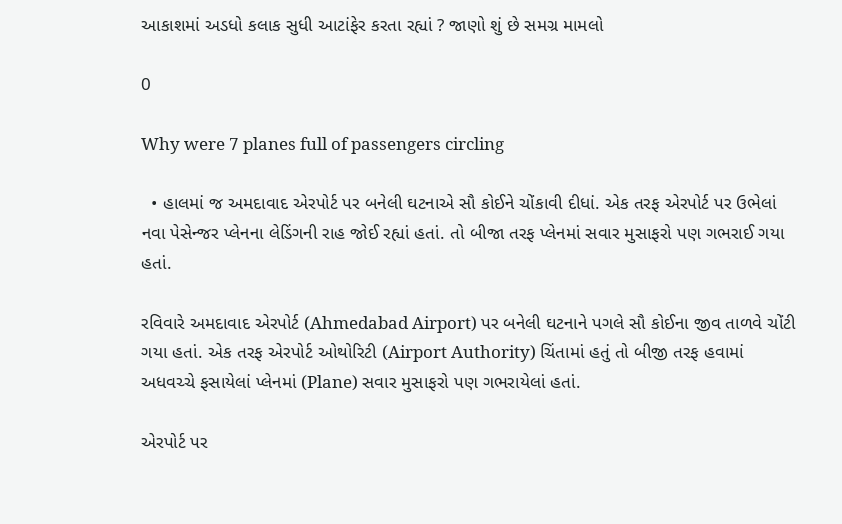આકાશમાં અડધો કલાક સુધી આટાંફેર કરતા રહ્યાં ? જાણો શું છે સમગ્ર મામલો

0

Why were 7 planes full of passengers circling

  • હાલમાં જ અમદાવાદ એરપોર્ટ પર બનેલી ઘટનાએ સૌ કોઈને ચોંકાવી દીધાં. એક તરફ એરપોર્ટ પર ઉભેલાં નવા પેસેન્જર પ્લેનના લેડિંગની રાહ જોઈ રહ્યાં હતાં. તો બીજા તરફ પ્લેનમાં સવાર મુસાફરો પણ ગભરાઈ ગયા હતાં.

રવિવારે અમદાવાદ એરપોર્ટ (Ahmedabad Airport) પર બનેલી ઘટનાને પગલે સૌ કોઈના જીવ તાળવે ચોંટી ગયા હતાં. એક તરફ એરપોર્ટ ઓથોરિટી (Airport Authority) ચિંતામાં હતું તો બીજી તરફ હવામાં અધવચ્ચે ફસાયેલાં પ્લેનમાં (Plane) સવાર મુસાફરો પણ ગભરાયેલાં હતાં.

એરપોર્ટ પર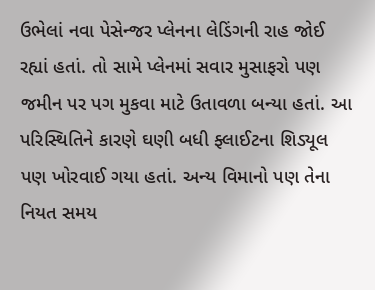ઉભેલાં નવા પેસેન્જર પ્લેનના લેડિંગની રાહ જોઈ રહ્યાં હતાં. તો સામે પ્લેનમાં સવાર મુસાફરો પણ જમીન પર પગ મુકવા માટે ઉતાવળા બન્યા હતાં. આ પરિસ્થિતિને કારણે ઘણી બધી ફ્લાઈટના શિડ્યૂલ પણ ખોરવાઈ ગયા હતાં. અન્ય વિમાનો પણ તેના નિયત સમય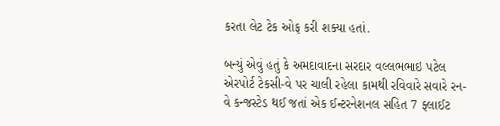કરતા લેટ ટેક ઓફ કરી શક્યા હતાં.

બન્યું એવું હતું કે અમદાવાદના સરદાર વલ્લભભાઇ પટેલ એરપોર્ટ ટેકસી-વે પર ચાલી રહેલા કામથી રવિવારે સવારે રન-વે કન્જસ્ટેડ થઈ જતાં એક ઈન્ટરનેશનલ સહિત 7 ફ્લાઈટ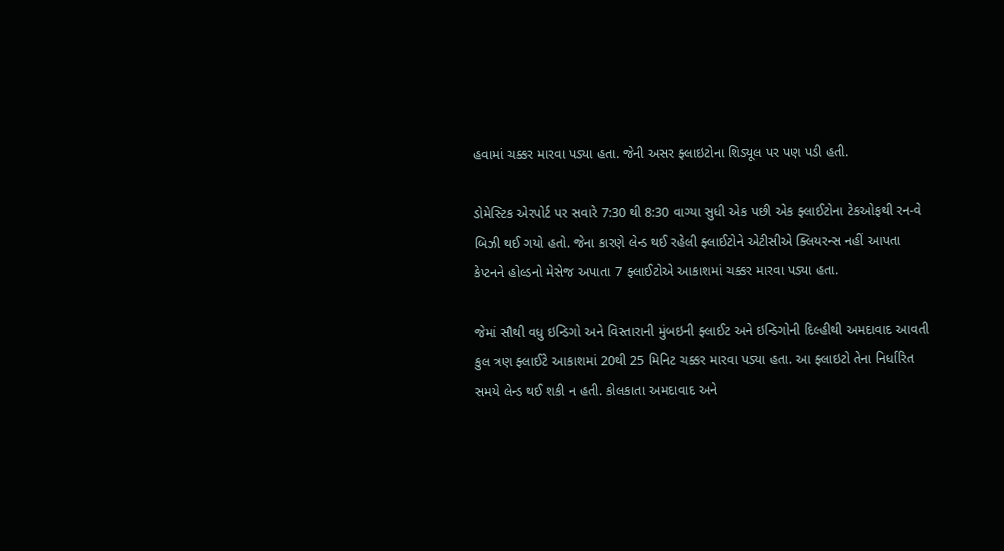હવામાં ચક્કર મારવા પડ્યા હતા. જેની અસર ફ્લાઇટોના શિડ્યૂલ પર પણ પડી હતી.

ડોમેસ્ટિક એરપોર્ટ પર સવારે 7:30 થી 8:30 વાગ્યા સુધી એક પછી એક ફ્લાઈટોના ટેકઓફથી રન-વે બિઝી થઈ ગયો હતો. જેના કારણે લેન્ડ થઈ રહેલી ફ્લાઈટોને એટીસીએ ક્લિયરન્સ નહીં આપતા કેપ્ટનને હોલ્ડનો મેસેજ અપાતા 7 ફ્લાઈટોએ આકાશમાં ચક્કર મારવા પડ્યા હતા.

જેમાં સૌથી વધુ ઇન્ડિગો અને વિસ્તારાની મુંબઇની ફ્લાઈટ અને ઇન્ડિગોની દિલ્હીથી અમદાવાદ આવતી કુલ ત્રણ ફ્લાઈટે આકાશમાં 20થી 25 મિનિટ ચક્કર મારવા પડ્યા હતા. આ ફ્લાઇટો તેના નિર્ધારિત સમયે લેન્ડ થઈ શકી ન હતી. કોલકાતા અમદાવાદ અને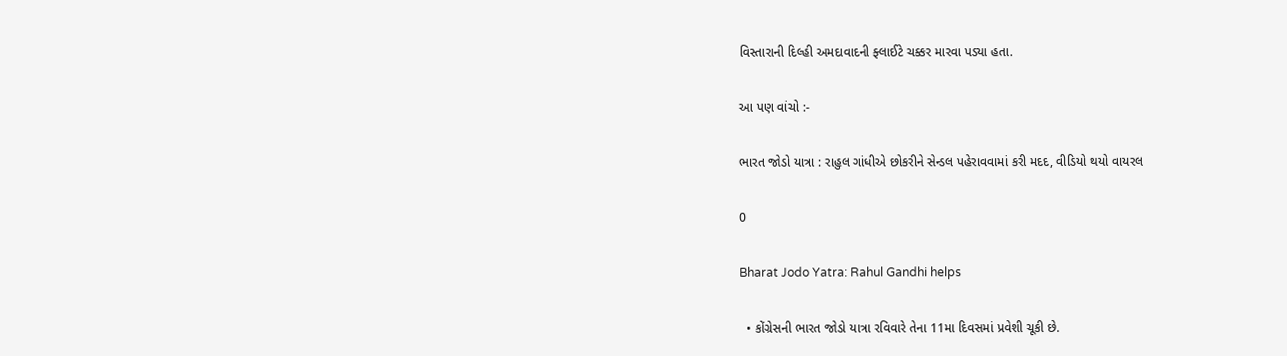વિસ્તારાની દિલ્હી અમદાવાદની ફ્લાઈટે ચક્કર મારવા પડ્યા હતા.

આ પણ વાંચો :-

ભારત જોડો યાત્રા : રાહુલ ગાંધીએ છોકરીને સેન્ડલ પહેરાવવામાં કરી મદદ, વીડિયો થયો વાયરલ

0

Bharat Jodo Yatra: Rahul Gandhi helps

  • કોંગ્રેસની ભારત જોડો યાત્રા રવિવારે તેના 11મા દિવસમાં પ્રવેશી ચૂકી છે.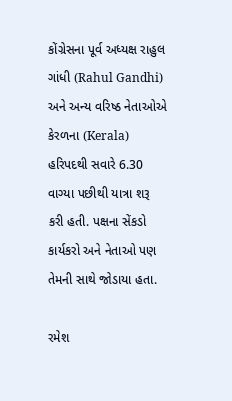કોંગ્રેસના પૂર્વ અધ્યક્ષ રાહુલ ગાંધી (Rahul Gandhi) અને અન્ય વરિષ્ઠ નેતાઓએ કેરળના (Kerala) હરિપદથી સવારે 6.30 વાગ્યા પછીથી યાત્રા શરૂ કરી હતી. પક્ષના સેંકડો કાર્યકરો અને નેતાઓ પણ તેમની સાથે જોડાયા હતા.

રમેશ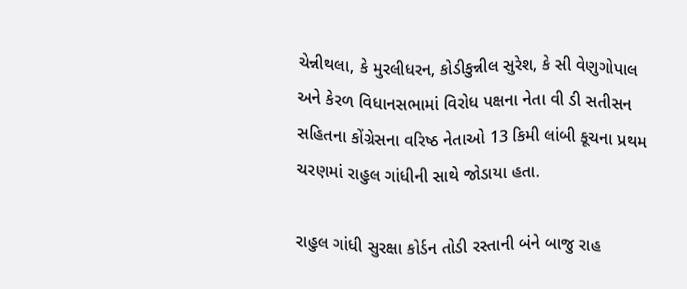ચેન્નીથલા, કે મુરલીધરન, કોડીકુન્નીલ સુરેશ, કે સી વેણુગોપાલ અને કેરળ વિધાનસભામાં વિરોધ પક્ષના નેતા વી ડી સતીસન સહિતના કોંગ્રેસના વરિષ્ઠ નેતાઓ 13 કિમી લાંબી કૂચના પ્રથમ ચરણમાં રાહુલ ગાંધીની સાથે જોડાયા હતા.

રાહુલ ગાંધી સુરક્ષા કોર્ડન તોડી રસ્તાની બંને બાજુ રાહ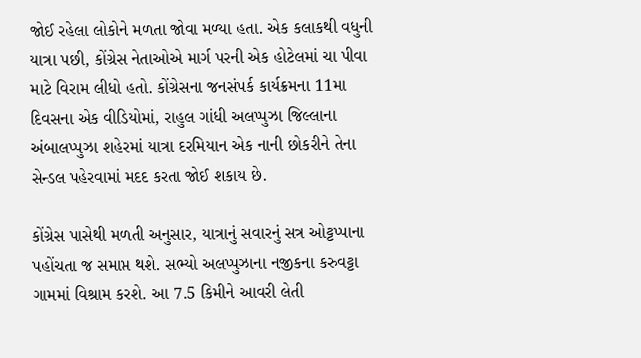જોઈ રહેલા લોકોને મળતા જોવા મળ્યા હતા. એક કલાકથી વધુની યાત્રા પછી, કોંગ્રેસ નેતાઓએ માર્ગ પરની એક હોટેલમાં ચા પીવા માટે વિરામ લીધો હતો. કોંગ્રેસના જનસંપર્ક કાર્યક્રમના 11મા દિવસના એક વીડિયોમાં, રાહુલ ગાંધી અલપ્પુઝા જિલ્લાના અંબાલપ્પુઝા શહેરમાં યાત્રા દરમિયાન એક નાની છોકરીને તેના સેન્ડલ પહેરવામાં મદદ કરતા જોઈ શકાય છે.

કોંગ્રેસ પાસેથી મળતી અનુસાર, યાત્રાનું સવારનું સત્ર ઓટ્ટપ્પાના પહોંચતા જ સમાપ્ત થશે. સભ્યો અલપ્પુઝાના નજીકના કરુવટ્ટા ગામમાં વિશ્રામ કરશે. આ 7.5 કિમીને આવરી લેતી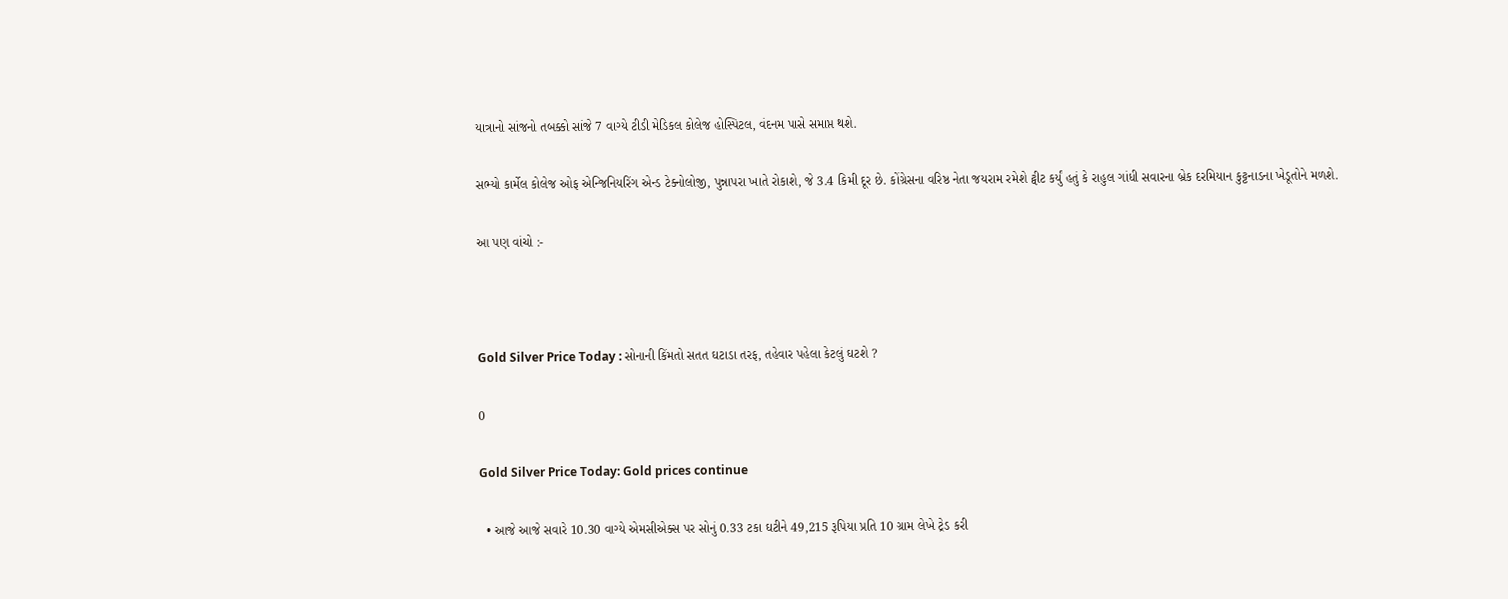યાત્રાનો સાંજનો તબક્કો સાંજે 7 વાગ્યે ટીડી મેડિકલ કોલેજ હોસ્પિટલ, વંદનમ પાસે સમાપ્ત થશે.

સભ્યો કાર્મેલ કોલેજ ઓફ એન્જિનિયરિંગ એન્ડ ટેક્નોલોજી, પુન્નાપરા ખાતે રોકાશે, જે 3.4 કિમી દૂર છે. કોંગ્રેસના વરિષ્ઠ નેતા જયરામ રમેશે ટ્વીટ કર્યું હતું કે રાહુલ ગાંધી સવારના બ્રેક દરમિયાન કુટ્ટનાડના ખેડૂતોને મળશે.

આ પણ વાંચો :-



Gold Silver Price Today : સોનાની કિંમતો સતત ઘટાડા તરફ, તહેવાર પહેલા કેટલું ઘટશે ?

0

Gold Silver Price Today: Gold prices continue

  • આજે આજે સવારે 10.30 વાગ્યે એમસીએક્સ પર સોનું 0.33 ટકા ઘટીને 49,215 રૂપિયા પ્રતિ 10 ગ્રામ લેખે ટ્રેડ કરી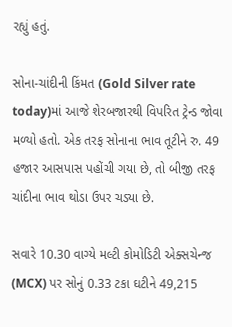રહ્યું હતું.

સોના-ચાંદીની કિંમત (Gold Silver rate today)માં આજે શેરબજારથી વિપરિત ટ્રેન્ડ જોવા મળ્યો હતો. એક તરફ સોનાના ભાવ તૂટીને રુ. 49 હજાર આસપાસ પહોંચી ગયા છે, તો બીજી તરફ ચાંદીના ભાવ થોડા ઉપર ચડ્યા છે.

સવારે 10.30 વાગ્યે મલ્ટી કોમોડિટી એક્સચેન્જ (MCX) પર સોનું 0.33 ટકા ઘટીને 49,215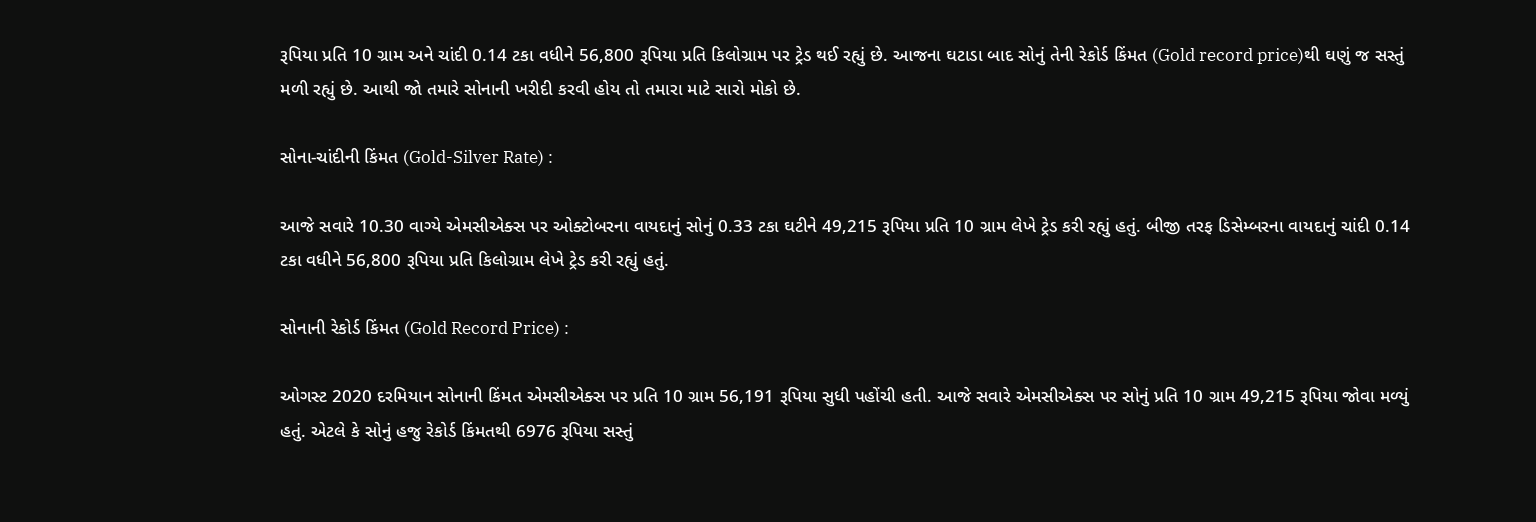રૂપિયા પ્રતિ 10 ગ્રામ અને ચાંદી 0.14 ટકા વધીને 56,800 રૂપિયા પ્રતિ કિલોગ્રામ પર ટ્રેડ થઈ રહ્યું છે. આજના ઘટાડા બાદ સોનું તેની રેકોર્ડ કિંમત (Gold record price)થી ઘણું જ સસ્તું મળી રહ્યું છે. આથી જો તમારે સોનાની ખરીદી કરવી હોય તો તમારા માટે સારો મોકો છે.

સોના-ચાંદીની કિંમત (Gold-Silver Rate) :

આજે સવારે 10.30 વાગ્યે એમસીએક્સ પર ઓક્ટોબરના વાયદાનું સોનું 0.33 ટકા ઘટીને 49,215 રૂપિયા પ્રતિ 10 ગ્રામ લેખે ટ્રેડ કરી રહ્યું હતું. બીજી તરફ ડિસેમ્બરના વાયદાનું ચાંદી 0.14 ટકા વધીને 56,800 રૂપિયા પ્રતિ કિલોગ્રામ લેખે ટ્રેડ કરી રહ્યું હતું.

સોનાની રેકોર્ડ કિંમત (Gold Record Price) :

ઓગસ્ટ 2020 દરમિયાન સોનાની કિંમત એમસીએક્સ પર પ્રતિ 10 ગ્રામ 56,191 રૂપિયા સુધી પહોંચી હતી. આજે સવારે એમસીએક્સ પર સોનું પ્રતિ 10 ગ્રામ 49,215 રૂપિયા જોવા મળ્યું હતું. એટલે કે સોનું હજુ રેકોર્ડ કિંમતથી 6976 રૂપિયા સસ્તું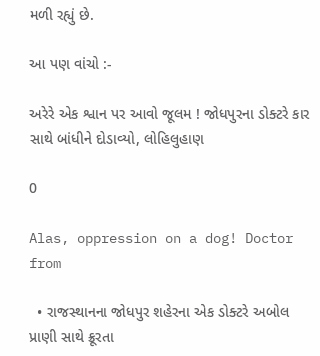મળી રહ્યું છે.

આ પણ વાંચો :-

અરેરે એક શ્વાન પર આવો જૂલમ ! જોધપુરના ડોક્ટરે કાર સાથે બાંધીને દોડાવ્યો, લોહિલુહાણ

0

Alas, oppression on a dog! Doctor from

  • રાજસ્થાનના જોધપુર શહેરના એક ડોક્ટરે અબોલ પ્રાણી સાથે ક્રૂરતા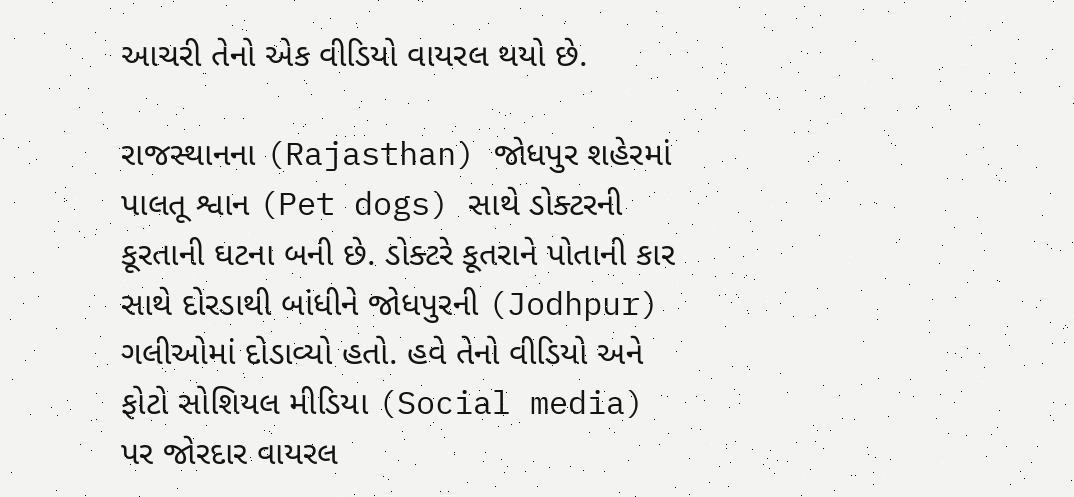આચરી તેનો એક વીડિયો વાયરલ થયો છે.

રાજસ્થાનના (Rajasthan) જોધપુર શહેરમાં પાલતૂ શ્વાન (Pet dogs) સાથે ડોક્ટરની કૂરતાની ઘટના બની છે. ડોક્ટરે કૂતરાને પોતાની કાર સાથે દોરડાથી બાંધીને જોધપુરની (Jodhpur) ગલીઓમાં દોડાવ્યો હતો. હવે તેનો વીડિયો અને ફોટો સોશિયલ મીડિયા (Social media) પર જોરદાર વાયરલ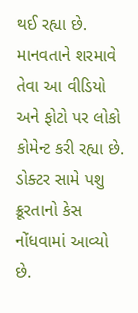થઈ રહ્યા છે. માનવતાને શરમાવે તેવા આ વીડિયો અને ફોટો પર લોકો કોમેન્ટ કરી રહ્યા છે. ડોક્ટર સામે પશુ ક્રૂરતાનો કેસ નોંધવામાં આવ્યો છે.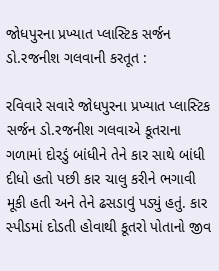જોધપુરના પ્રખ્યાત પ્લાસ્ટિક સર્જન ડો.રજનીશ ગલવાની કરતૂત :

રવિવારે સવારે જોધપુરના પ્રખ્યાત પ્લાસ્ટિક સર્જન ડો.રજનીશ ગલવાએ કૂતરાના ગળામાં દોરડું બાંધીને તેને કાર સાથે બાંધી દીધો હતો પછી કાર ચાલુ કરીને ભગાવી મૂકી હતી અને તેને ઢસડાવું પડ્યું હતું. કાર સ્પીડમાં દોડતી હોવાથી કૂતરો પોતાનો જીવ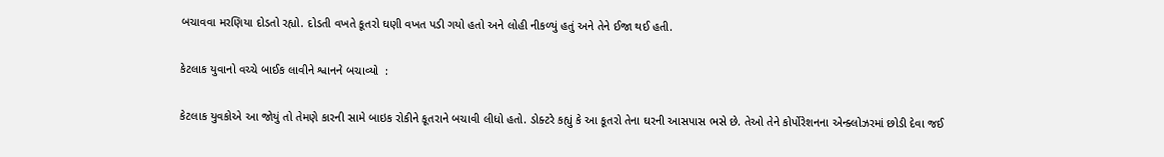બચાવવા મરણિયા દોડતો રહ્યો. દોડતી વખતે કૂતરો ઘણી વખત પડી ગયો હતો અને લોહી નીકળ્યું હતું અને તેને ઈજા થઈ હતી.

કેટલાક યુવાનો વચ્ચે બાઈક લાવીને શ્વાનને બચાવ્યો  :

કેટલાક યુવકોએ આ જોયું તો તેમણે કારની સામે બાઇક રોકીને કૂતરાને બચાવી લીધો હતો. ડોક્ટરે કહ્યું કે આ કૂતરો તેના ઘરની આસપાસ ભસે છે. તેઓ તેને કોર્પોરેશનના એન્ક્લોઝરમાં છોડી દેવા જઈ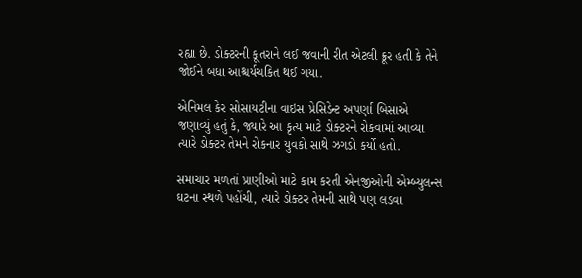રહ્યા છે. ડોક્ટરની કૂતરાને લઈ જવાની રીત એટલી ક્રૂર હતી કે તેને જોઈને બધા આશ્ચર્યચકિત થઈ ગયા.

એનિમલ કેર સોસાયટીના વાઇસ પ્રેસિડેન્ટ અપર્ણા બિસાએ જણાવ્યું હતું કે, જ્યારે આ કૃત્ય માટે ડોક્ટરને રોકવામાં આવ્યા ત્યારે ડોક્ટર તેમને રોકનાર યુવકો સાથે ઝગડો કર્યો હતો.

સમાચાર મળતાં પ્રાણીઓ માટે કામ કરતી એનજીઓની એમ્બ્યુલન્સ ઘટના સ્થળે પહોંચી, ત્યારે ડોક્ટર તેમની સાથે પણ લડવા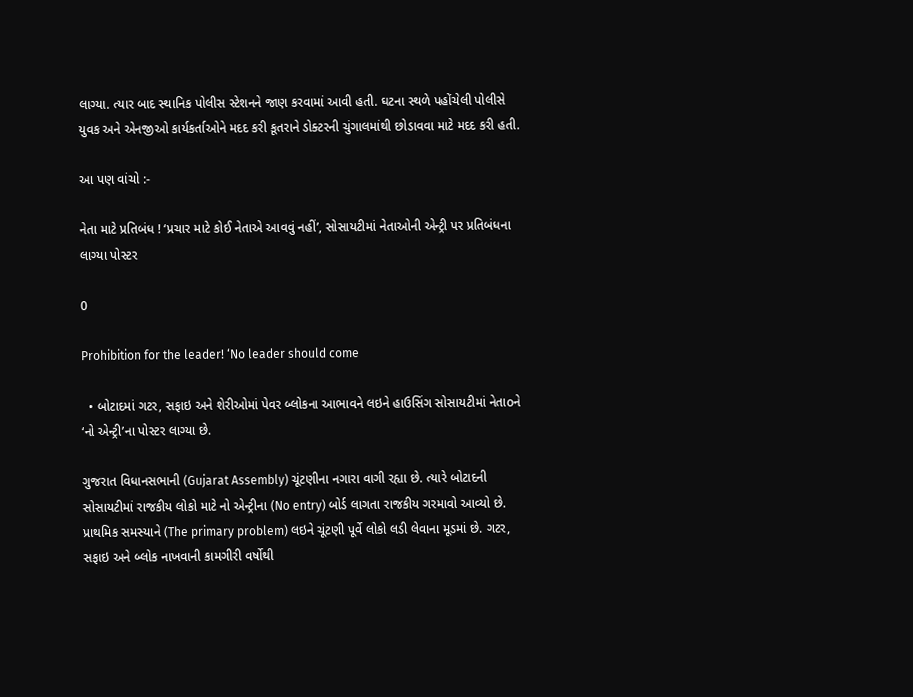લાગ્યા. ત્યાર બાદ સ્થાનિક પોલીસ સ્ટેશનને જાણ કરવામાં આવી હતી. ઘટના સ્થળે પહોંચેલી પોલીસે યુવક અને એનજીઓ કાર્યકર્તાઓને મદદ કરી કૂતરાને ડોક્ટરની ચુંગાલમાંથી છોડાવવા માટે મદદ કરી હતી.

આ પણ વાંચો :-

નેતા માટે પ્રતિબંધ ! ‘પ્રચાર માટે કોઈ નેતાએ આવવું નહીં’, સોસાયટીમાં નેતાઓની એન્ટ્રી પર પ્રતિબંધના લાગ્યા પોસ્ટર

0

Prohibition for the leader! ‘No leader should come

  • બોટાદમાં ગટર, સફાઇ અને શેરીઓમાં પેવર બ્લોકના આભાવને લઇને હાઉસિંગ સોસાયટીમાં નેતાoને ‘નો એન્ટ્રી’ના પોસ્ટર લાગ્યા છે.

ગુજરાત વિધાનસભાની (Gujarat Assembly) ચૂંટણીના નગારા વાગી રહ્યા છે. ત્યારે બોટાદની સોસાયટીમાં રાજકીય લોકો માટે નો એન્ટ્રીના (No entry) બોર્ડ લાગતા રાજકીય ગરમાવો આવ્યો છે. પ્રાથમિક સમસ્યાને (The primary problem) લઇને ચૂંટણી પૂર્વે લોકો લડી લેવાના મૂડમાં છે. ગટર, સફાઇ અને બ્લોક નાખવાની કામગીરી વર્ષોથી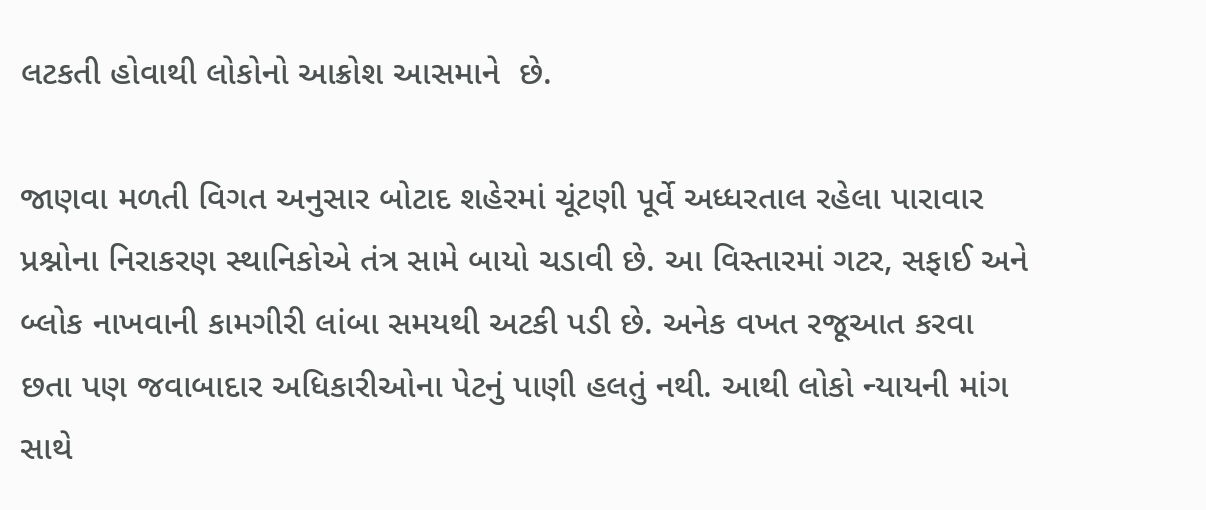લટકતી હોવાથી લોકોનો આક્રોશ આસમાને  છે.

જાણવા મળતી વિગત અનુસાર બોટાદ શહેરમાં ચૂંટણી પૂર્વે અધ્ધરતાલ રહેલા પારાવાર પ્રશ્નોના નિરાકરણ સ્થાનિકોએ તંત્ર સામે બાયો ચડાવી છે. આ વિસ્તારમાં ગટર, સફાઈ અને બ્લોક નાખવાની કામગીરી લાંબા સમયથી અટકી પડી છે. અનેક વખત રજૂઆત કરવા છતા પણ જવાબાદાર અધિકારીઓના પેટનું પાણી હલતું નથી. આથી લોકો ન્યાયની માંગ સાથે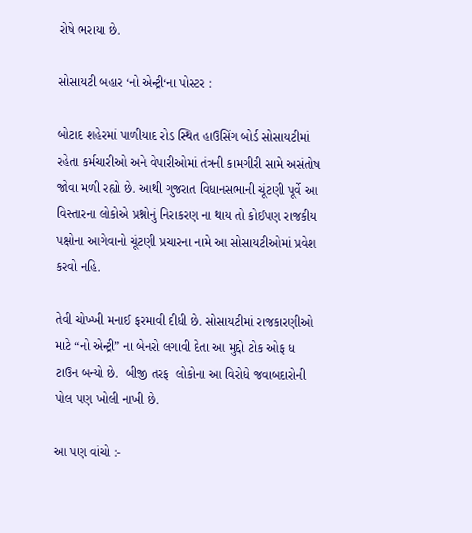રોષે ભરાયા છે.

સોસાયટી બહાર ‘નો એન્ટ્રી‘ના પોસ્ટર :

બોટાદ શહેરમાં પાળીયાદ રોડ સ્થિત હાઉસિંગ બોર્ડ સોસાયટીમાં રહેતા કર્મચારીઓ અને વેપારીઓમાં તંત્રની કામગીરી સામે અસંતોષ જોવા મળી રહ્યો છે. આથી ગુજરાત વિધાનસભાની ચૂંટણી પૂર્વે આ વિસ્તારના લોકોએ પ્રશ્નોનું નિરાકરણ ના થાય તો કોઈપણ રાજકીય પક્ષોના આગેવાનો ચૂંટણી પ્રચારના નામે આ સોસાયટીઓમાં પ્રવેશ કરવો નહિ.

તેવી ચોખ્ખી મનાઈ ફરમાવી દીધી છે. સોસાયટીમાં રાજકારણીઓ માટે “નો એન્ટ્રી” ના બેનરો લગાવી દેતા આ મુદ્દો ટોક ઓફ ધ ટાઉન બન્યો છે.  બીજી તરફ  લોકોના આ વિરોધે જવાબદારોની પોલ પણ ખોલી નાખી છે.

આ પણ વાંચો :-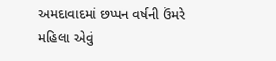અમદાવાદમાં છપ્પન વર્ષની ઉંમરે મહિલા એવું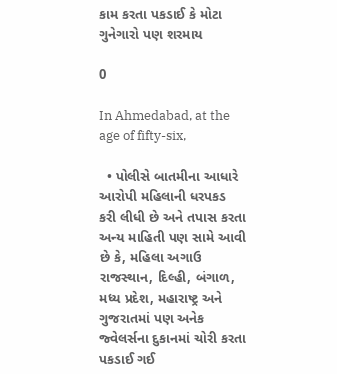કામ કરતા પકડાઈ કે મોટા ગુનેગારો પણ શરમાય

0

In Ahmedabad, at the age of fifty-six,

  • પોલીસે બાતમીના આધારે આરોપી મહિલાની ધરપકડ કરી લીધી છે અને તપાસ કરતા અન્ય માહિતી પણ સામે આવી છે કે, મહિલા અગાઉ રાજસ્થાન, દિલ્હી, બંગાળ, મધ્ય પ્રદેશ, મહારાષ્ટ્ર અને ગુજરાતમાં પણ અનેક જ્વેલર્સના દુકાનમાં ચોરી કરતા પકડાઈ ગઈ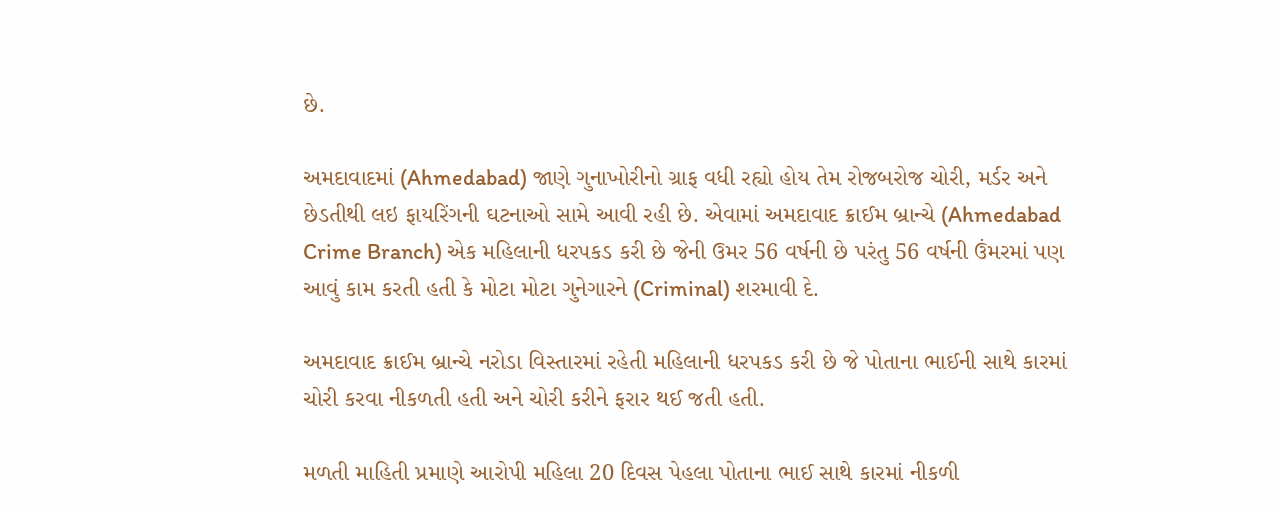છે.

અમદાવાદમાં (Ahmedabad) જાણે ગુનાખોરીનો ગ્રાફ વધી રહ્યો હોય તેમ રોજબરોજ ચોરી, મર્ડર અને છેડતીથી લઇ ફાયરિંગની ઘટનાઓ સામે આવી રહી છે. એવામાં અમદાવાદ ક્રાઈમ બ્રાન્ચે (Ahmedabad Crime Branch) એક મહિલાની ધરપકડ કરી છે જેની ઉમર 56 વર્ષની છે પરંતુ 56 વર્ષની ઉંમરમાં પણ આવું કામ કરતી હતી કે મોટા મોટા ગુનેગારને (Criminal) શરમાવી દે.

અમદાવાદ ક્રાઈમ બ્રાન્ચે નરોડા વિસ્તારમાં રહેતી મહિલાની ધરપકડ કરી છે જે પોતાના ભાઈની સાથે કારમાં ચોરી કરવા નીકળતી હતી અને ચોરી કરીને ફરાર થઈ જતી હતી.

મળતી માહિતી પ્રમાણે આરોપી મહિલા 20 દિવસ પેહલા પોતાના ભાઈ સાથે કારમાં નીકળી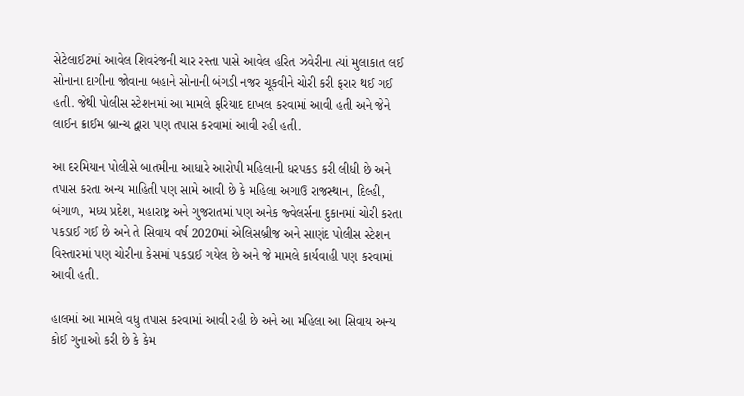સેટેલાઈટમાં આવેલ શિવરંજની ચાર રસ્તા પાસે આવેલ હરિત ઝવેરીના ત્યાં મુલાકાત લઈ સોનાના દાગીના જોવાના બહાને સોનાની બંગડી નજર ચૂકવીને ચોરી કરી ફરાર થઈ ગઈ હતી. જેથી પોલીસ સ્ટેશનમાં આ મામલે ફરિયાદ દાખલ કરવામાં આવી હતી અને જેને લાઈન ક્રાઈમ બ્રાન્ચ દ્વારા પણ તપાસ કરવામાં આવી રહી હતી.

આ દરમિયાન પોલીસે બાતમીના આધારે આરોપી મહિલાની ધરપકડ કરી લીધી છે અને તપાસ કરતા અન્ય માહિતી પણ સામે આવી છે કે મહિલા અગાઉ રાજસ્થાન, દિલ્હી, બંગાળ, મધ્ય પ્રદેશ, મહારાષ્ટ્ર અને ગુજરાતમાં પણ અનેક જ્વેલર્સના દુકાનમાં ચોરી કરતા પકડાઈ ગઈ છે અને તે સિવાય વર્ષ 2020માં એલિસબ્રીજ અને સાણંદ પોલીસ સ્ટેશન વિસ્તારમાં પણ ચોરીના કેસમાં પકડાઈ ગયેલ છે અને જે મામલે કાર્યવાહી પણ કરવામાં આવી હતી.

હાલમાં આ મામલે વધુ તપાસ કરવામાં આવી રહી છે અને આ મહિલા આ સિવાય અન્ય કોઈ ગુનાઓ કરી છે કે કેમ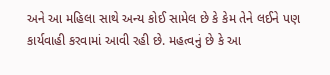અને આ મહિલા સાથે અન્ય કોઈ સામેલ છે કે કેમ તેને લઈને પણ કાર્યવાહી કરવામાં આવી રહી છે. મહત્વનું છે કે આ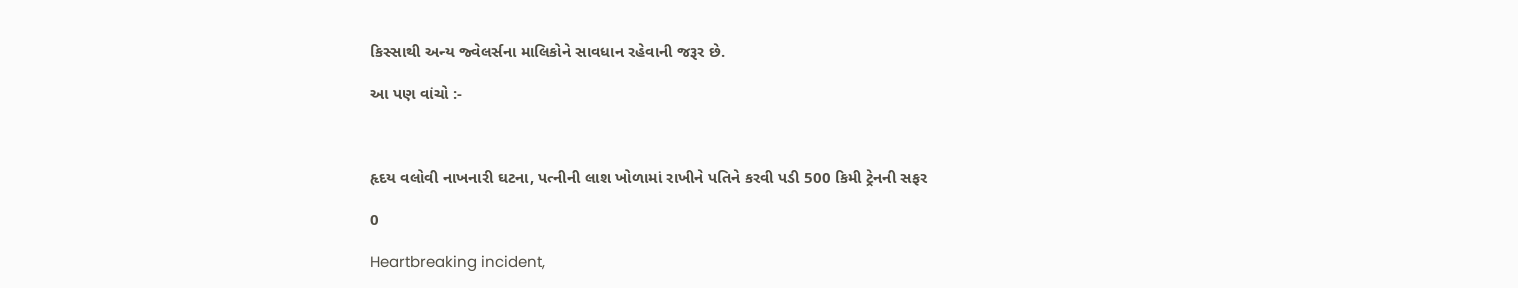કિસ્સાથી અન્ય જ્વેલર્સના માલિકોને સાવધાન રહેવાની જરૂર છે.

આ પણ વાંચો :-



હૃદય વલોવી નાખનારી ઘટના, પત્નીની લાશ ખોળામાં રાખીને પતિને કરવી પડી 500 કિમી ટ્રેનની સફર

0

Heartbreaking incident,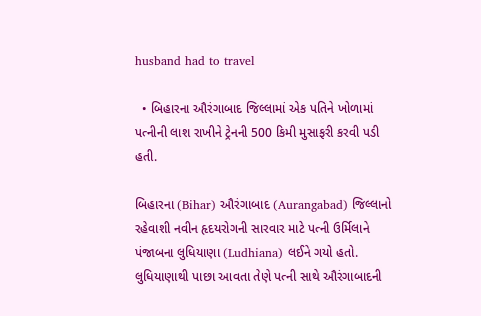husband had to travel

  • બિહારના ઔરંગાબાદ જિલ્લામાં એક પતિને ખોળામાં પત્નીની લાશ રાખીને ટ્રેનની 500 કિમી મુસાફરી કરવી પડી હતી.

બિહારના (Bihar) ઔરંગાબાદ (Aurangabad) જિલ્લાનો રહેવાશી નવીન હૃદયરોગની સારવાર માટે પત્ની ઉર્મિલાને પંજાબના લુધિયાણા (Ludhiana) લઈને ગયો હતો. લુધિયાણાથી પાછા આવતા તેણે પત્ની સાથે ઔરંગાબાદની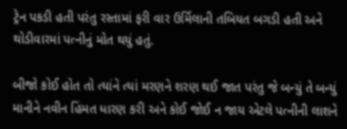ટ્રેન પકડી હતી પરંતુ રસ્તામાં ફરી વાર ઉર્મિલાની તબિયત બગડી હતી અને થોડીવારમાં પત્નીનું મોત થયું હતું.

બીજો કોઈ હોત તો ત્યાંને ત્યાં મરણને શરણ થઈ જાત પરંતુ જે બન્યું તે બન્યું માનીને નવીન હિંમત ધારણ કરી અને કોઈ જોઈ ન જાય એટલે પત્નીની લાશને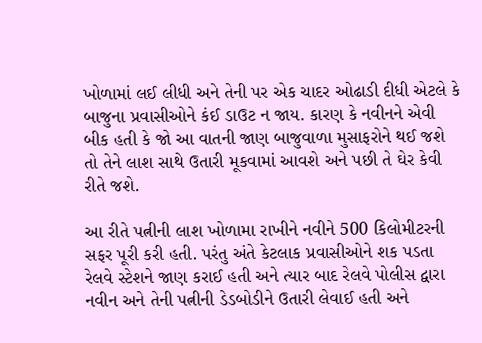ખોળામાં લઈ લીધી અને તેની પર એક ચાદર ઓઢાડી દીધી એટલે કે બાજુના પ્રવાસીઓને કંઈ ડાઉટ ન જાય. કારણ કે નવીનને એવી બીક હતી કે જો આ વાતની જાણ બાજુવાળા મુસાફરોને થઈ જશે તો તેને લાશ સાથે ઉતારી મૂકવામાં આવશે અને પછી તે ઘેર કેવી રીતે જશે.

આ રીતે પત્નીની લાશ ખોળામા રાખીને નવીને 500 કિલોમીટરની સફર પૂરી કરી હતી. પરંતુ અંતે કેટલાક પ્રવાસીઓને શક પડતા રેલવે સ્ટેશને જાણ કરાઈ હતી અને ત્યાર બાદ રેલવે પોલીસ દ્વારા નવીન અને તેની પત્નીની ડેડબોડીને ઉતારી લેવાઈ હતી અને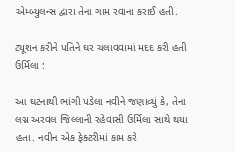એમ્બ્યુલન્સ દ્વારા તેના ગામ રવાના કરાઈ હતી.

ટ્યૂશન કરીને પતિને ઘર ચલાવવામાં મદદ કરી હતી ઉર્મિલા :

આ ઘટનાથી ભાંગી પડેલા નવીને જણાવ્યું કે, તેના લગ્ન અરવલ જિલ્લાની રહેવાસી ઉર્મિલા સાથે થયા હતા. નવીન એક ફેક્ટરીમાં કામ કરે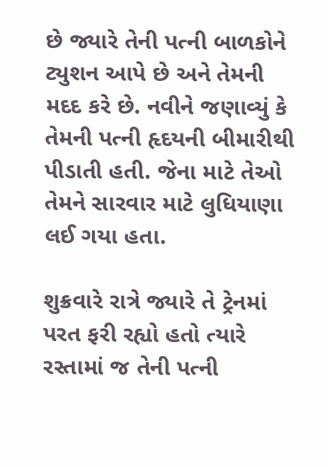છે જ્યારે તેની પત્ની બાળકોને ટ્યુશન આપે છે અને તેમની મદદ કરે છે. નવીને જણાવ્યું કે તેમની પત્ની હૃદયની બીમારીથી પીડાતી હતી. જેના માટે તેઓ તેમને સારવાર માટે લુધિયાણા લઈ ગયા હતા.

શુક્રવારે રાત્રે જ્યારે તે ટ્રેનમાં પરત ફરી રહ્યો હતો ત્યારે રસ્તામાં જ તેની પત્ની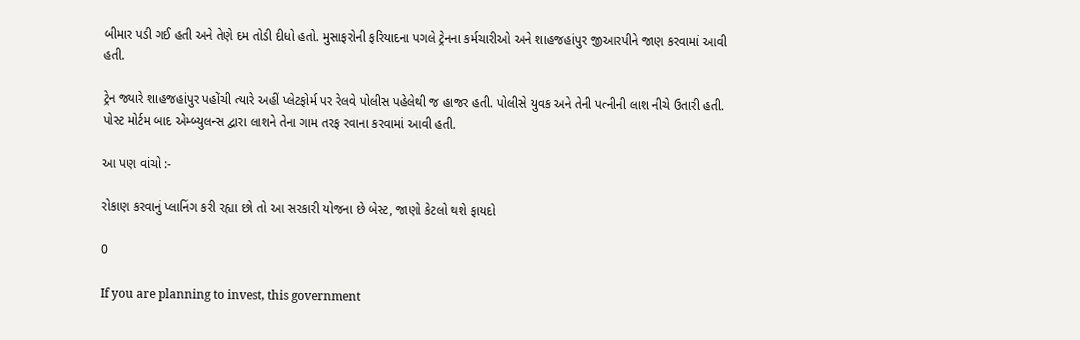બીમાર પડી ગઈ હતી અને તેણે દમ તોડી દીધો હતો. મુસાફરોની ફરિયાદના પગલે ટ્રેનના કર્મચારીઓ અને શાહજહાંપુર જીઆરપીને જાણ કરવામાં આવી હતી.

ટ્રેન જ્યારે શાહજહાંપુર પહોંચી ત્યારે અહીં પ્લેટફોર્મ પર રેલવે પોલીસ પહેલેથી જ હાજર હતી. પોલીસે યુવક અને તેની પત્નીની લાશ નીચે ઉતારી હતી. પોસ્ટ મોર્ટમ બાદ એમ્બ્યુલન્સ દ્વારા લાશને તેના ગામ તરફ રવાના કરવામાં આવી હતી.

આ પણ વાંચો :-

રોકાણ કરવાનું પ્લાનિંગ કરી રહ્યા છો તો આ સરકારી યોજના છે બેસ્ટ, જાણો કેટલો થશે ફાયદો

0

If you are planning to invest, this government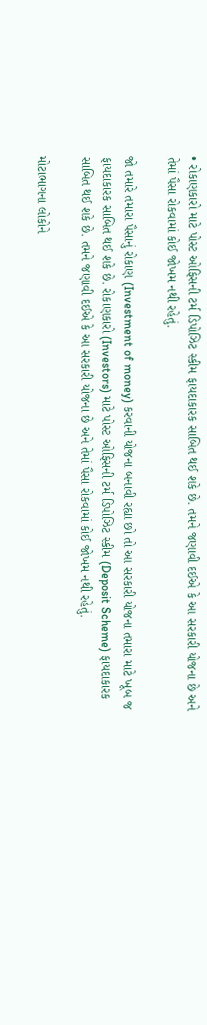• રોકાણકારો માટે પોસ્ટ ઓફિસની ટર્મ ડિપોઝિટ સ્કીમ ફાયદાકારક સાબિત થઈ શકે છે. તમને જણાવી દઈએ કે આ સરકારી યોજના છે અને તેમાં પૈસા રોકવામાં કોઈ જોખમ નથી રહેતું.

જો તમારે તમારા પૈસાનું રોકાણ (Investment of money) કરવાની યોજના બનાવી રહ્યા છો તો આ સરકારી યોજના તમારા માટે ખૂબ જ ફાયદાકારક સાબિત થઈ શકે છે. રોકાણકારો (Investors) માટે પોસ્ટ ઓફિસની ટર્મ ડિપોઝિટ સ્કીમ (Deposit Scheme) ફાયદાકારક સાબિત થઈ શકે છે. તમને જણાવી દઈએ કે આ સરકારી યોજના છે અને તેમાં પૈસા રોકવામાં કોઈ જોખમ નથી રહેતું.

મોટાભાગના લોકોને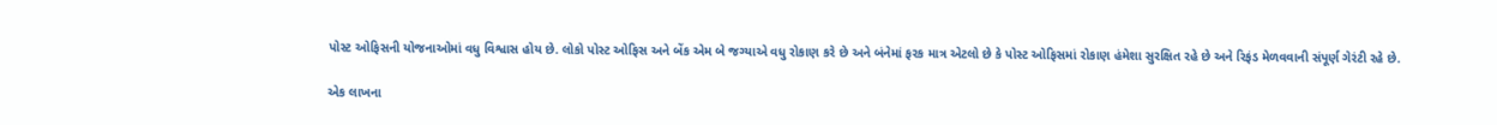પોસ્ટ ઓફિસની યોજનાઓમાં વધુ વિશ્વાસ હોય છે. લોકો પોસ્ટ ઓફિસ અને બેંક એમ બે જગ્યાએ વધુ રોકાણ કરે છે અને બંનેમાં ફરક માત્ર એટલો છે કે પોસ્ટ ઓફિસમાં રોકાણ હંમેશા સુરક્ષિત રહે છે અને રિફંડ મેળવવાની સંપૂર્ણ ગેરંટી રહે છે.

એક લાખના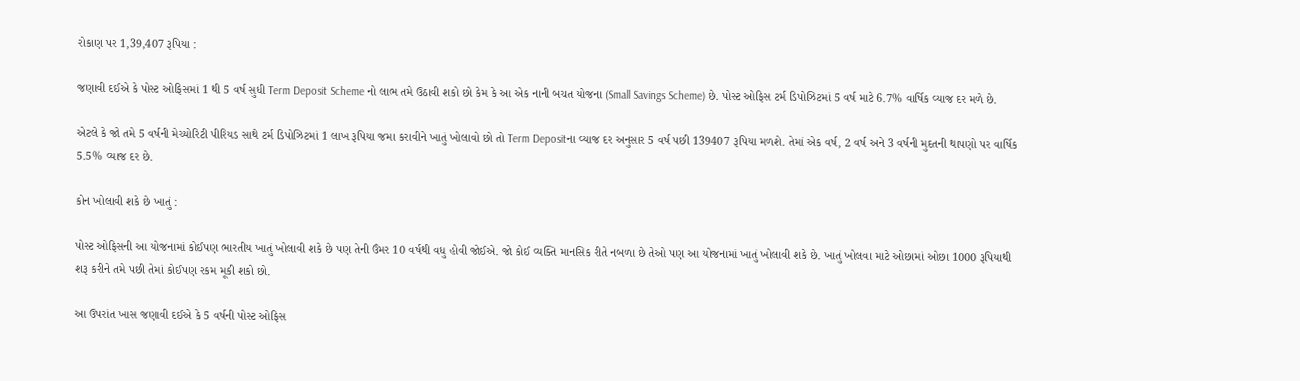રોકાણ પર 1,39,407 રૂપિયા :

જણાવી દઈએ કે પોસ્ટ ઓફિસમાં 1 થી 5 વર્ષ સુધી Term Deposit Scheme નો લાભ તમે ઉઠાવી શકો છો કેમ કે આ એક નાની બચત યોજના (Small Savings Scheme) છે. પોસ્ટ ઓફિસ ટર્મ ડિપોઝિટમાં 5 વર્ષ માટે 6.7% વાર્ષિક વ્યાજ દર મળે છે.

એટલે કે જો તમે 5 વર્ષની મેચ્યોરિટી પીરિયડ સાથે ટર્મ ડિપોઝિટમાં 1 લાખ રૂપિયા જમા કરાવીને ખાતું ખોલાવો છો તો Term Depositના વ્યાજ દર અનુસાર 5 વર્ષ પછી 139407 રૂપિયા મળશે. તેમાં એક વર્ષ, 2 વર્ષ અને 3 વર્ષની મુદતની થાપણો પર વાર્ષિક 5.5% વ્યાજ દર છે.

કોન ખોલાવી શકે છે ખાતું :

પોસ્ટ ઓફિસની આ યોજનામાં કોઈપણ ભારતીય ખાતું ખોલાવી શકે છે પણ તેની ઉંમર 10 વર્ષથી વધુ હોવી જોઈએ. જો કોઈ વ્યક્તિ માનસિક રીતે નબળા છે તેઓ પણ આ યોજનામાં ખાતું ખોલાવી શકે છે. ખાતું ખોલવા માટે ઓછામાં ઓછા 1000 રૂપિયાથી શરૂ કરીને તમે પછી તેમાં કોઈપણ રકમ મૂકી શકો છો.

આ ઉપરાંત ખાસ જણાવી દઈએ કે 5 વર્ષની પોસ્ટ ઓફિસ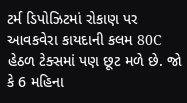ટર્મ ડિપોઝિટમાં રોકાણ પર આવકવેરા કાયદાની કલમ 80C હેઠળ ટેક્સમાં પણ છૂટ મળે છે. જો કે 6 મહિના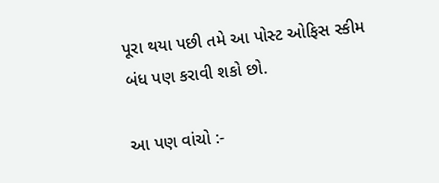પૂરા થયા પછી તમે આ પોસ્ટ ઓફિસ સ્કીમ બંધ પણ કરાવી શકો છો.

આ પણ વાંચો :-